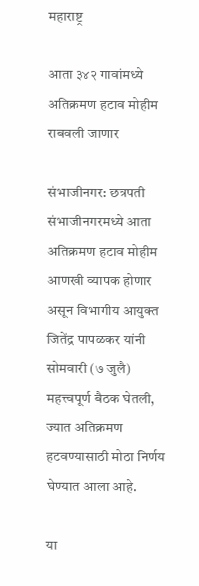महाराष्ट्र

आता ३४२ गावांमध्ये अतिक्रमण हटाव मोहीम राबवली जाणार

संभाजीनगर: छत्रपती संभाजीनगरमध्ये आता अतिक्रमण हटाव मोहीम आणखी व्यापक होणार असून विभागीय आयुक्त जितेंद्र पापळकर यांनी सोमवारी (७ जुलै) महत्त्वपूर्ण बैठक घेतली, ज्यात अतिक्रमण हटवण्यासाठी मोठा निर्णय घेण्यात आला आहे.

या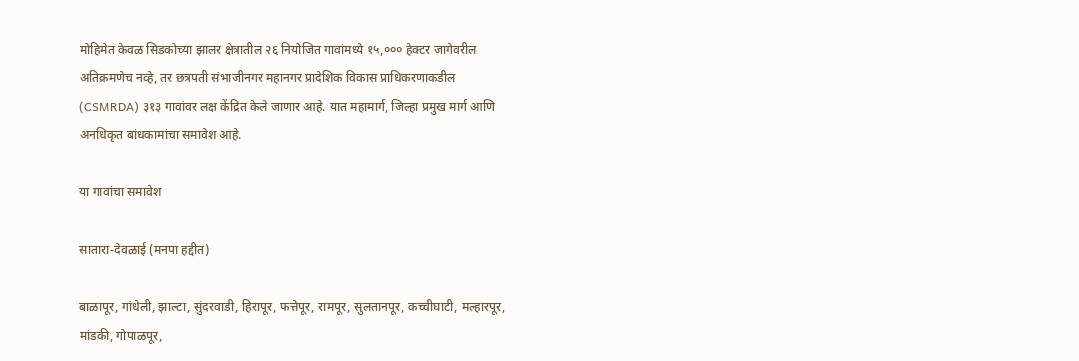मोहिमेत केवळ सिडकोच्या झालर क्षेत्रातील २६ नियोजित गावांमध्ये १५,००० हेक्टर जागेवरील अतिक्रमणेच नव्हे, तर छत्रपती संभाजीनगर महानगर प्रादेशिक विकास प्राधिकरणाकडील (CSMRDA) ३१३ गावांवर लक्ष केंद्रित केले जाणार आहे. यात महामार्ग, जिल्हा प्रमुख मार्ग आणि अनधिकृत बांधकामांचा समावेश आहे.

या गावांचा समावेश

सातारा-देवळाई (मनपा हद्दीत)

बाळापूर, गांधेली, झाल्टा, सुंदरवाडी, हिरापूर, फत्तेपूर, रामपूर, सुलतानपूर, कच्चीघाटी, मल्हारपूर, मांडकी, गोपाळपूर,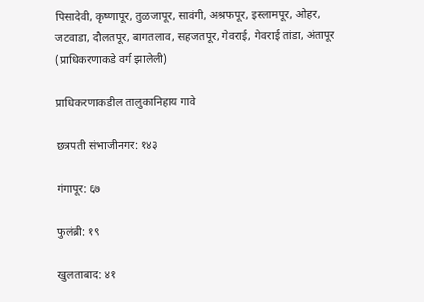पिसादेवी, कृष्णापूर, तुळजापूर, सावंगी, अश्रफपूर, इस्लामपूर, ओहर, जटवाडा, दौलतपूर, बागतलाव, सहजतपूर, गेवराई, गेवराई तांडा, अंतापूर (प्राधिकरणाकडे वर्ग झालेली)

प्राधिकरणाकडील तालुकानिहाय गावे

छत्रपती संभाजीनगर: १४३

गंगापूर: ६७

फुलंब्री: १९

खुलताबाद: ४१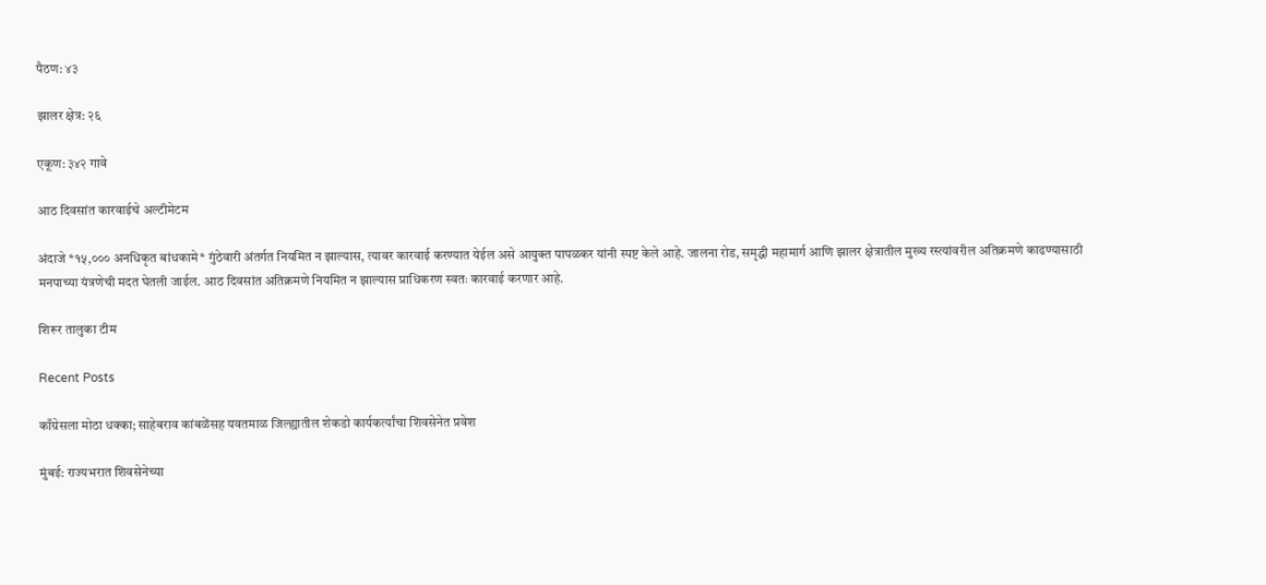पैठण: ४३

झालर क्षेत्र: २६

एकूण: ३४२ गावे

आठ दिवसांत कारवाईचे अल्टीमेटम

अंदाजे *१५,००० अनधिकृत बांधकामे* गुंठेवारी अंतर्गत नियमित न झाल्यास, त्यावर कारवाई करण्यात येईल असे आयुक्त पापळकर यांनी स्पष्ट केले आहे. जालना रोड, समृद्धी महामार्ग आणि झालर क्षेत्रातील मुख्य रस्त्यांवरील अतिक्रमणे काढण्यासाठी मनपाच्या यंत्रणेची मदत घेतली जाईल. आठ दिवसांत अतिक्रमणे नियमित न झाल्यास प्राधिकरण स्वतः कारवाई करणार आहे.

शिरूर तालुका टीम

Recent Posts

काँग्रेसला मोठा धक्का; साहेबराव कांबळेंसह यवतमाळ जिल्ह्यातील शेकडो कार्यकर्त्यांचा शिवसेनेत प्रवेश

मुंबई: राज्यभरात शिवसेनेच्या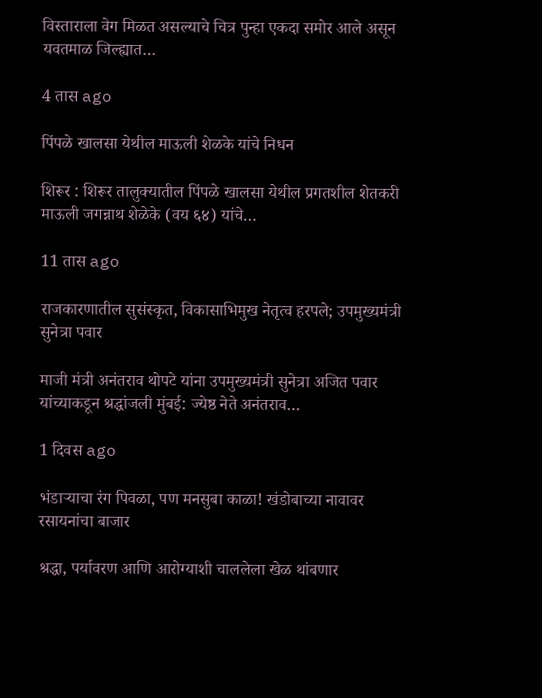विस्ताराला वेग मिळत असल्याचे चित्र पुन्हा एकदा समोर आले असून यवतमाळ जिल्ह्यात…

4 तास ago

पिंपळे खालसा येथील माऊली शेळके यांचे निधन

शिरूर : शिरूर तालुक्यातील पिंपळे खालसा येथील प्रगतशील शेतकरी माऊली जगन्नाथ शेळेके (वय ६४) यांचे…

11 तास ago

राजकारणातील सुसंस्कृत, विकासाभिमुख नेतृत्व हरपले; उपमुख्यमंत्री सुनेत्रा पवार

माजी मंत्री अनंतराव थोपटे यांना उपमुख्यमंत्री सुनेत्रा अजित पवार यांच्याकडून श्रद्धांजली मुंबई: ज्येष्ठ नेते अनंतराव…

1 दिवस ago

भंडाऱ्याचा रंग पिवळा, पण मनसुबा काळा! खंडोबाच्या नावावर रसायनांचा बाजार

श्रद्धा, पर्यावरण आणि आरोग्याशी चाललेला खेळ थांबणार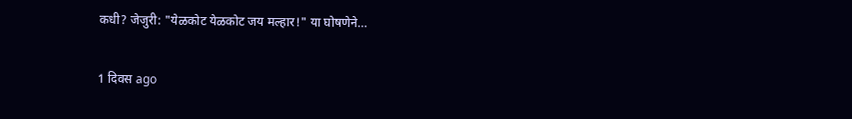कधी? जेजुरी: "येळकोट येळकोट जय मल्हार!" या घोषणेने…

1 दिवस ago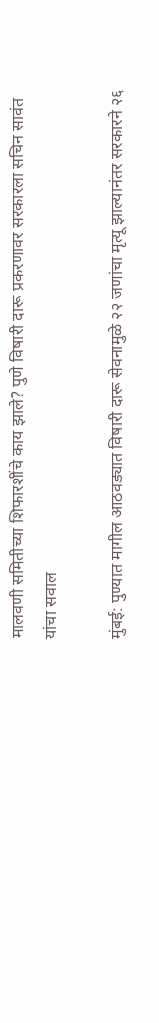मालवणी समितीच्या शिफारशींचे काय झाले? पुणे विषारी दारू प्रकरणावर सरकारला सचिन सावंत यांचा सवाल

मुंबई: पुण्यात मागील आठवड्यात विषारी दारू सेवनामुळे २२ जणांचा मृत्यू झाल्यानंतर सरकारने २६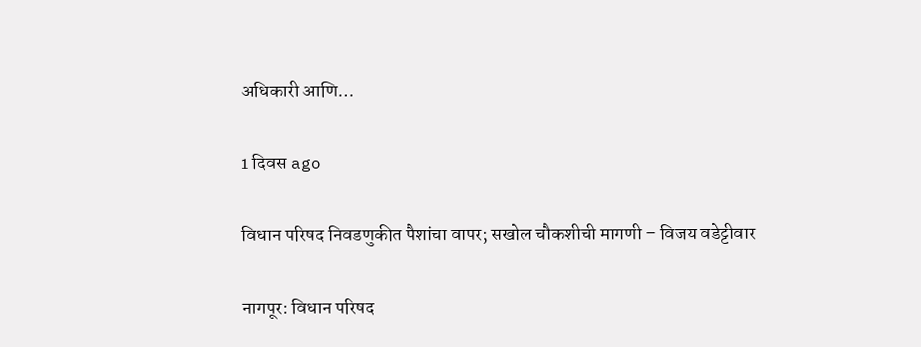अधिकारी आणि…

1 दिवस ago

विधान परिषद निवडणुकीत पैशांचा वापर; सखोल चौकशीची मागणी – विजय वडेट्टीवार

नागपूर: विधान परिषद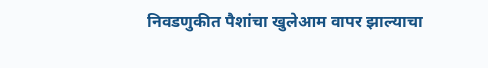निवडणुकीत पैशांचा खुलेआम वापर झाल्याचा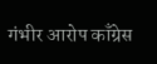गंभीर आरोप काँग्रेस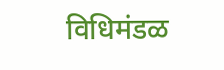विधिमंडळ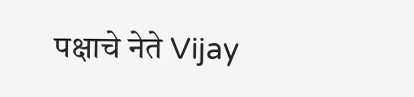पक्षाचे नेते Vijay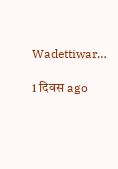Wadettiwar…

1 दिवस ago